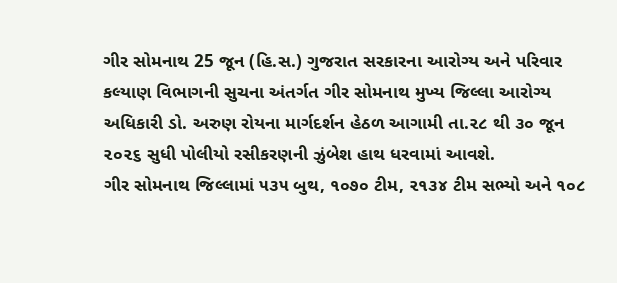ગીર સોમનાથ 25 જૂન (હિ.સ.) ગુજરાત સરકારના આરોગ્ય અને પરિવાર કલ્યાણ વિભાગની સુચના અંતર્ગત ગીર સોમનાથ મુખ્ય જિલ્લા આરોગ્ય અધિકારી ડો. અરુણ રોયના માર્ગદર્શન હેઠળ આગામી તા.૨૮ થી ૩૦ જૂન ૨૦૨૬ સુધી પોલીયો રસીકરણની ઝુંબેશ હાથ ધરવામાં આવશે.
ગીર સોમનાથ જિલ્લામાં ૫૩૫ બુથ, ૧૦૭૦ ટીમ, ૨૧૩૪ ટીમ સભ્યો અને ૧૦૮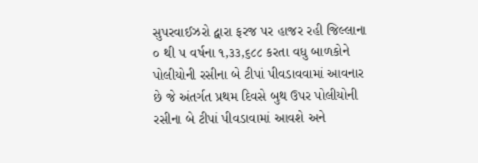સુપરવાઈઝરો દ્વારા ફરજ પર હાજર રહી જિલ્લાના ૦ થી ૫ વર્ષના ૧,૩૩,૬૮૮ કરતા વધુ બાળકોને પોલીયોની રસીના બે ટીપાં પીવડાવવામાં આવનાર છે જે અંતર્ગત પ્રથમ દિવસે બુથ ઉપર પોલીયોની રસીના બે ટીપાં પીવડાવામાં આવશે અને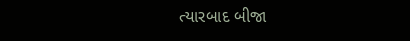ત્યારબાદ બીજા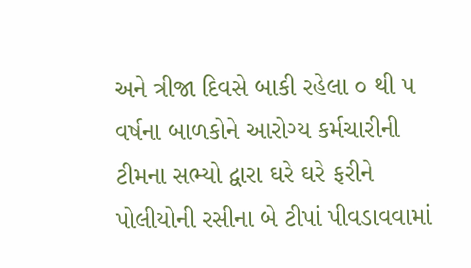અને ત્રીજા દિવસે બાકી રહેલા ૦ થી ૫ વર્ષના બાળકોને આરોગ્ય કર્મચારીની ટીમના સભ્યો દ્વારા ઘરે ઘરે ફરીને પોલીયોની રસીના બે ટીપાં પીવડાવવામાં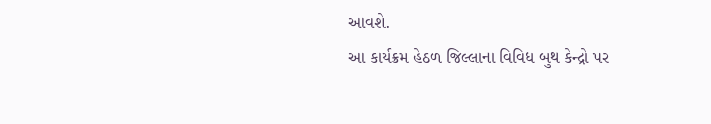આવશે.
આ કાર્યક્રમ હેઠળ જિલ્લાના વિવિધ બુથ કેન્દ્રો પર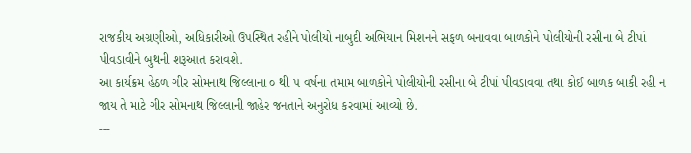રાજકીય અગ્રણીઓ, અધિકારીઓ ઉપસ્થિત રહીને પોલીયો નાબુદી અભિયાન મિશનને સફળ બનાવવા બાળકોને પોલીયોની રસીના બે ટીપાં પીવડાવીને બુથની શરૂઆત કરાવશે.
આ કાર્યક્રમ હેઠળ ગીર સોમનાથ જિલ્લાના ૦ થી ૫ વર્ષના તમામ બાળકોને પોલીયોની રસીના બે ટીપાં પીવડાવવા તથા કોઈ બાળક બાકી રહી ન જાય તે માટે ગીર સોમનાથ જિલ્લાની જાહેર જનતાને અનુરોધ કરવામાં આવ્યો છે.
---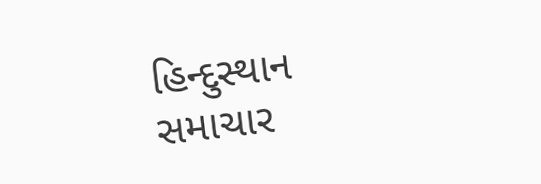હિન્દુસ્થાન સમાચાર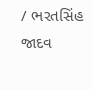/ ભરતસિંહ જાદવ